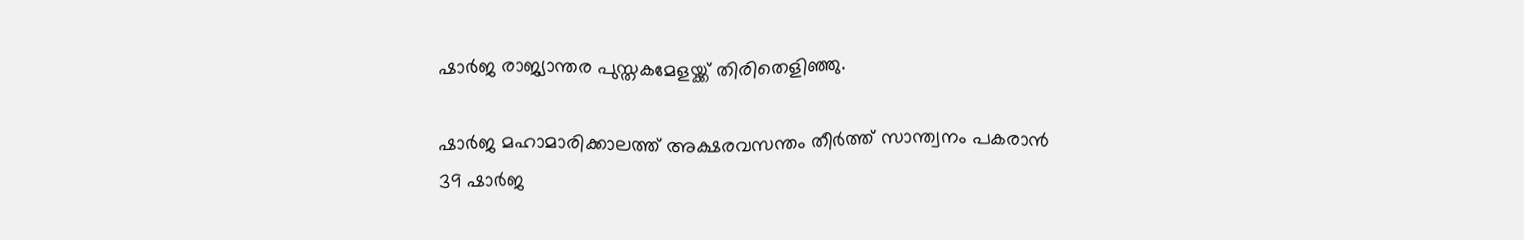ഷാർജ രാജ്യാന്തര പുസ്തകമേളയ്ക്ക് തിരിതെളിഞ്ഞു.

ഷാർജ മഹാമാരിക്കാലത്ത് അക്ഷരവസന്തം തീർത്ത് സാന്ത്വനം പകരാൻ 39 ഷാർജ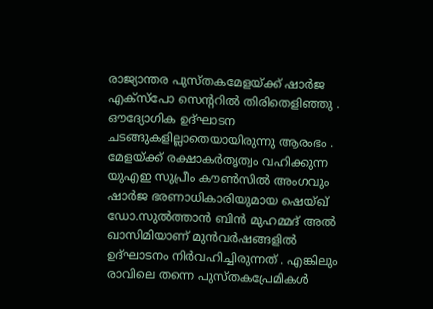രാജ്യാന്തര പുസ്തകമേളയ്ക്ക് ഷാർജ എക്സ്പോ സെന്ററിൽ തിരിതെളിഞ്ഞു . ഔദ്യോഗിക ഉദ്ഘാടന ചടങ്ങുകളില്ലാതെയായിരുന്നു ആരംഭം . മേളയ്ക്ക് രക്ഷാകർതൃത്വം വഹിക്കുന്ന യുഎഇ സുപ്രീം കൗൺസിൽ അംഗവും ഷാർജ ഭരണാധികാരിയുമായ ഷെയ്ഖ് ഡോ.സുൽത്താൻ ബിൻ മുഹമ്മദ് അൽ ഖാസിമിയാണ് മുൻവർഷങ്ങളിൽ ഉദ്ഘാടനം നിർവഹിച്ചിരുന്നത് . എങ്കിലും രാവിലെ തന്നെ പുസ്തകപ്രേമികൾ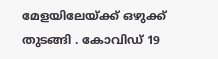മേളയിലേയ്ക്ക് ഒഴുക്ക് തുടങ്ങി . കോവിഡ് 19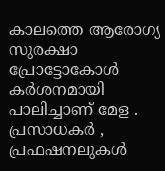കാലത്തെ ആരോഗ്യ സുരക്ഷാ പ്രോട്ടോകോൾ കർശനമായി പാലിച്ചാണ് മേള . പ്രസാധകർ , പ്രഫഷനലുകൾ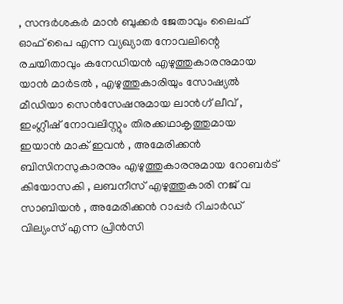, സന്ദർശകർ മാൻ ബുക്കർ ജേതാവും ലൈഫ് ഓഫ് പൈ എന്ന വ്യഖ്യാത നോവലിന്റെ രചയിതാവും കനേഡിയൻ എഴുത്തുകാരനുമായ യാൻ മാർടൽ , എഴുത്തുകാരിയും സോഷ്യൽ മീഡിയാ സെൻസേഷനുമായ ലാൻഗ് ലീവ് , ഇംഗ്ലീഷ് നോവലിസ്റ്റും തിരക്കഥാകൃത്തുമായ ഇയാൻ മാക് ഇവൻ , അമേരിക്കൻ ബിസിനസുകാരനും എഴുത്തുകാരനുമായ റോബർട് കിയോസകി , ലബനീസ് എഴുത്തുകാരി നജ് വ സാബിയൻ , അമേരിക്കൻ റാപ്പർ റിചാർഡ് വില്യംസ് എന്ന പ്രിൻസി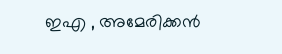ഇഎ , അമേരിക്കൻ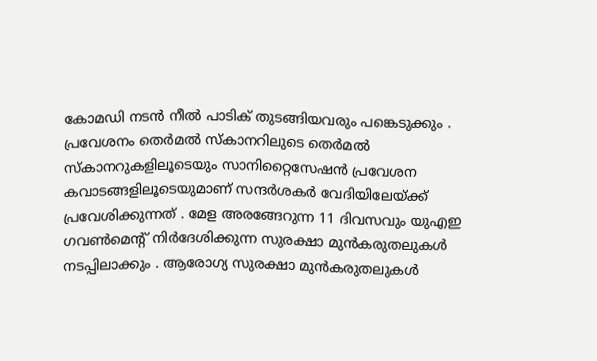കോമഡി നടൻ നീൽ പാടിക് തുടങ്ങിയവരും പങ്കെടുക്കും . പ്രവേശനം തെർമൽ സ്കാനറിലുടെ തെർമൽ സ്കാനറുകളിലൂടെയും സാനിറ്റൈസേഷൻ പ്രവേശന കവാടങ്ങളിലൂടെയുമാണ് സന്ദർശകർ വേദിയിലേയ്ക്ക് പ്രവേശിക്കുന്നത് . മേള അരങ്ങേറുന്ന 11 ദിവസവും യുഎഇ ഗവൺമെന്റ് നിർദേശിക്കുന്ന സുരക്ഷാ മുൻകരുതലുകൾ നടപ്പിലാക്കും . ആരോഗ്യ സുരക്ഷാ മുൻകരുതലുകൾ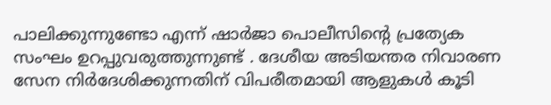പാലിക്കുന്നുണ്ടോ എന്ന് ഷാർജാ പൊലീസിന്റെ പ്രത്യേക സംഘം ഉറപ്പുവരുത്തുന്നുണ്ട് . ദേശീയ അടിയന്തര നിവാരണ സേന നിർദേശിക്കുന്നതിന് വിപരീതമായി ആളുകൾ കൂടി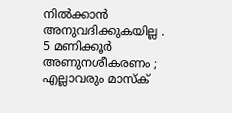നിൽക്കാൻ അനുവദിക്കുകയില്ല . 5 മണിക്കൂർ അണുനശീകരണം ; എല്ലാവരും മാസ്ക്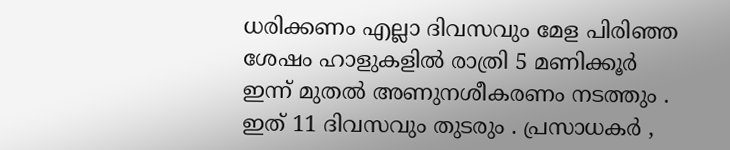ധരിക്കണം എല്ലാ ദിവസവും മേള പിരിഞ്ഞ ശേഷം ഹാളുകളിൽ രാത്രി 5 മണിക്കൂർ ഇന്ന് മുതൽ അണുനശീകരണം നടത്തും . ഇത് 11 ദിവസവും തുടരും . പ്രസാധകർ ,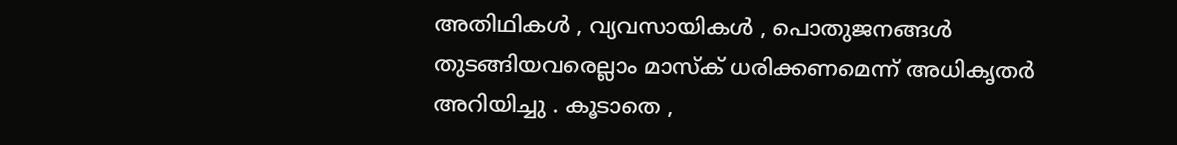അതിഥികൾ , വ്യവസായികൾ , പൊതുജനങ്ങൾ തുടങ്ങിയവരെല്ലാം മാസ്ക് ധരിക്കണമെന്ന് അധികൃതർ അറിയിച്ചു . കൂടാതെ ,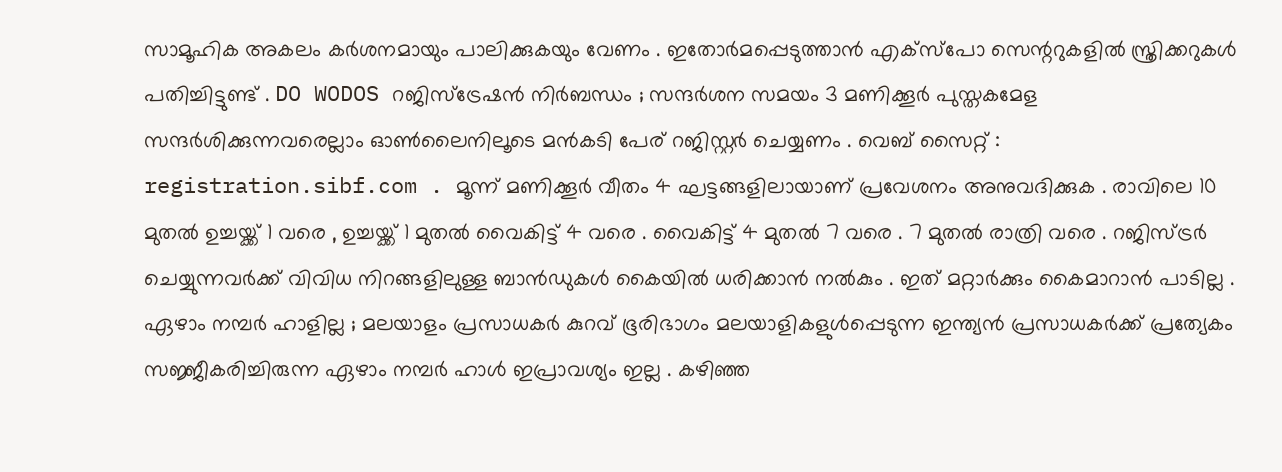സാമൂഹിക അകലം കർശനമായും പാലിക്കുകയും വേണം . ഇതോർമപ്പെടുത്താൻ എക്സ്പോ സെന്ററുകളിൽ സ്ത്രിക്കറുകൾ പതിച്ചിട്ടുണ്ട് . DO WODOS റജിസ്ട്രേഷൻ നിർബന്ധം ; സന്ദർശന സമയം 3 മണിക്കൂർ പുസ്തകമേള സന്ദർശിക്കുന്നവരെല്ലാം ഓൺലൈനിലൂടെ മൻകടി പേര് റജിസ്റ്റർ ചെയ്യണം . വെബ് സൈറ്റ് : registration.sibf.com . മൂന്ന് മണിക്കൂർ വീതം 4 ഘട്ടങ്ങളിലായാണ് പ്രവേശനം അനുവദിക്കുക . രാവിലെ 10 മുതൽ ഉച്ചയ്ക്ക് 1 വരെ , ഉച്ചയ്ക്ക് 1 മുതൽ വൈകിട്ട് 4 വരെ . വൈകിട്ട് 4 മുതൽ 7 വരെ . 7 മുതൽ രാത്രി വരെ . റജിസ്ട്രർ ചെയ്യുന്നവർക്ക് വിവിധ നിറങ്ങളിലുള്ള ബാൻഡുകൾ കൈയിൽ ധരിക്കാൻ നൽകും . ഇത് മറ്റാർക്കും കൈമാറാൻ പാടില്ല . ഏഴാം നമ്പർ ഹാളില്ല ; മലയാളം പ്രസാധകർ കുറവ് ഭൂരിഭാഗം മലയാളികളുൾപ്പെടുന്ന ഇന്ത്യൻ പ്രസാധകർക്ക് പ്രത്യേകം സജ്ജീകരിച്ചിരുന്ന ഏഴാം നമ്പർ ഹാൾ ഇപ്രാവശ്യം ഇല്ല . കഴിഞ്ഞ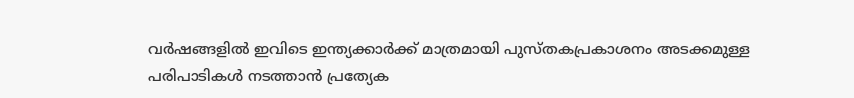വർഷങ്ങളിൽ ഇവിടെ ഇന്ത്യക്കാർക്ക് മാത്രമായി പുസ്തകപ്രകാശനം അടക്കമുള്ള പരിപാടികൾ നടത്താൻ പ്രത്യേക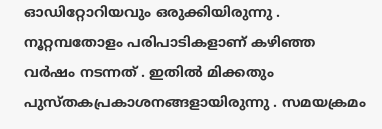ഓഡിറ്റോറിയവും ഒരുക്കിയിരുന്നു . നൂറ്റമ്പതോളം പരിപാടികളാണ് കഴിഞ്ഞ വർഷം നടന്നത് . ഇതിൽ മിക്കതും പുസ്തകപ്രകാശനങ്ങളായിരുന്നു . സമയക്രമം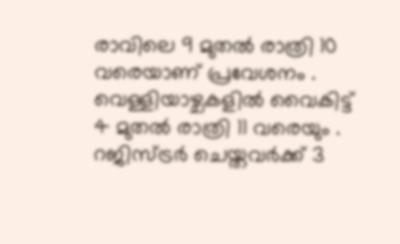രാവിലെ 9 മുതൽ രാത്രി 10 വരെയാണ് പ്രവേശനം . വെള്ളിയാഴ്ചകളിൽ വൈകിട്ട് 4 മുതൽ രാത്രി 11 വരെയും . റജിസ്ട്രർ ചെയ്തവർക്ക് 3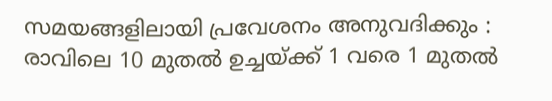സമയങ്ങളിലായി പ്രവേശനം അനുവദിക്കും : രാവിലെ 10 മുതൽ ഉച്ചയ്ക്ക് 1 വരെ 1 മുതൽ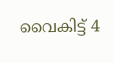വൈകിട്ട് 4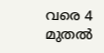വരെ 4 മുതൽ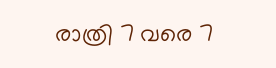രാത്രി 7 വരെ 7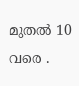മുതൽ 10 വരെ .